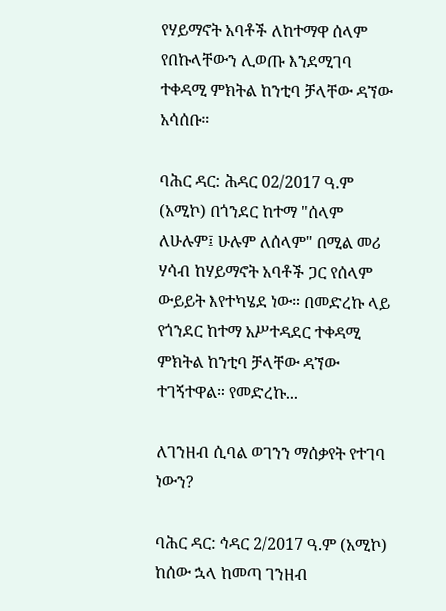የሃይማኖት አባቶች ለከተማዋ ሰላም የበኩላቸውን ሊወጡ እንደሚገባ ተቀዳሚ ምክትል ከንቲባ ቻላቸው ዳኘው አሳሰቡ።

ባሕር ዳር: ሕዳር 02/2017 ዓ.ም (አሚኮ) በጎንደር ከተማ "ሰላም ለሁሉም፤ ሁሉም ለሰላም" በሚል መሪ ሃሳብ ከሃይማኖት አባቶች ጋር የሰላም ውይይት እየተካሄደ ነው። በመድረኩ ላይ የጎንደር ከተማ አሥተዳደር ተቀዳሚ ምክትል ከንቲባ ቻላቸው ዳኘው ተገኝተዋል። የመድረኩ...

ለገንዘብ ሲባል ወገንን ማሰቃየት የተገባ ነውን?

ባሕር ዳር: ኅዳር 2/2017 ዓ.ም (አሚኮ) ከሰው ኋላ ከመጣ ገንዘብ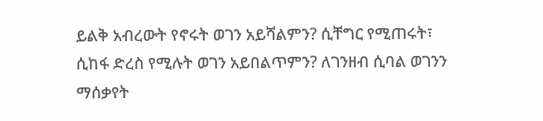ይልቅ አብረውት የኖሩት ወገን አይሻልምን? ሲቸግር የሚጠሩት፣ ሲከፋ ድረስ የሚሉት ወገን አይበልጥምን? ለገንዘብ ሲባል ወገንን ማሰቃየት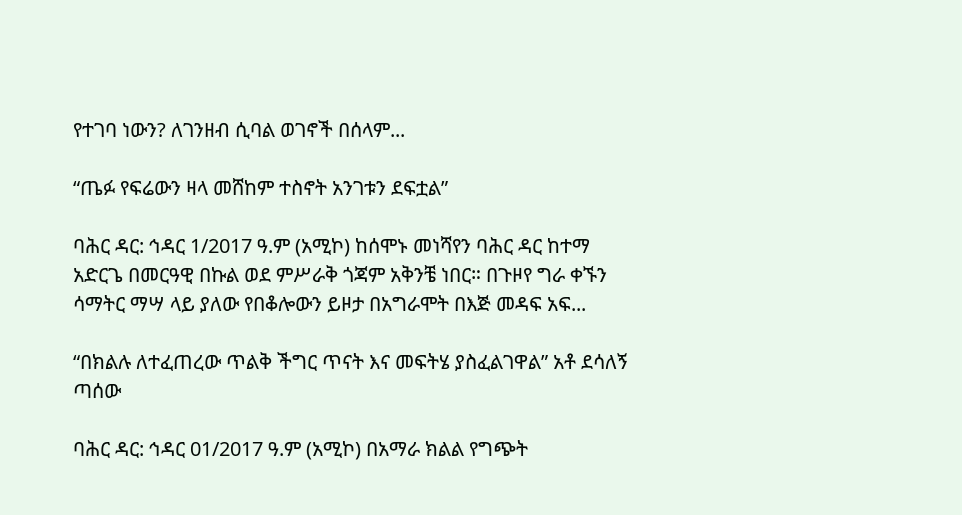የተገባ ነውን? ለገንዘብ ሲባል ወገኖች በሰላም...

“ጤፉ የፍሬውን ዛላ መሸከም ተስኖት አንገቱን ደፍቷል”

ባሕር ዳር: ኅዳር 1/2017 ዓ.ም (አሚኮ) ከሰሞኑ መነሻየን ባሕር ዳር ከተማ አድርጌ በመርዓዊ በኩል ወደ ምሥራቅ ጎጃም አቅንቼ ነበር። በጉዞየ ግራ ቀኙን ሳማትር ማሣ ላይ ያለው የበቆሎውን ይዞታ በአግራሞት በእጅ መዳፍ አፍ...

“በክልሉ ለተፈጠረው ጥልቅ ችግር ጥናት እና መፍትሄ ያስፈልገዋል” አቶ ደሳለኝ ጣሰው

ባሕር ዳር: ኅዳር 01/2017 ዓ.ም (አሚኮ) በአማራ ክልል የግጭት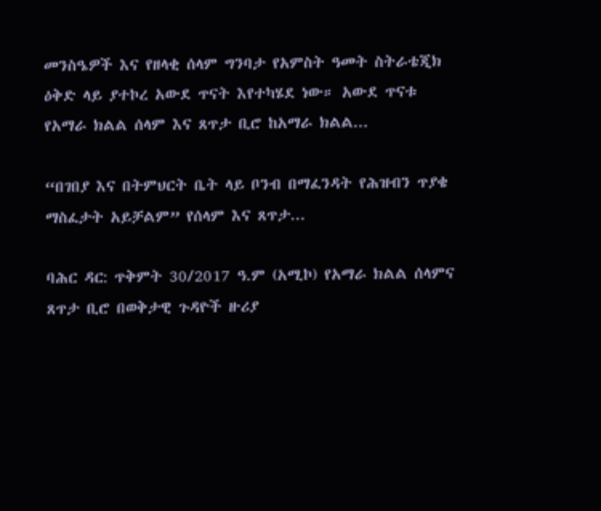መንስዔዎች እና የዘላቂ ሰላም ግንባታ የአምስት ዓመት ስትራቴጂክ ዕቅድ ላይ ያተኮረ አውደ ጥናት እየተካሄደ ነው። አውደ ጥናቱ የአማራ ክልል ሰላም እና ጸጥታ ቢሮ ከአማራ ክልል...

“በገበያ እና በትምህርት ቤት ላይ ቦንብ በማፈንዳት የሕዝብን ጥያቄ ማስፈታት አይቻልም” የሰላም እና ጸጥታ...

ባሕር ዳር: ጥቅምት 30/2017 ዓ.ም (አሚኮ) የአማራ ክልል ሰላምና ጸጥታ ቢሮ በወቅታዊ ጉዳዮች ዙሪያ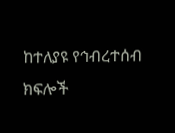ከተለያዩ የኅብረተሰብ ክፍሎች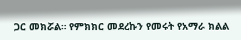ጋር መክሯል። የምክክር መደረኩን የመሩት የአማራ ክልል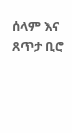ሰላም እና ጸጥታ ቢሮ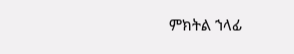ምክትል ኀላፊ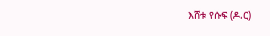እሸቱ የሱፍ (ዶ.ር)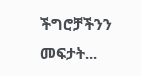ችግሮቻችንን መፍታት...